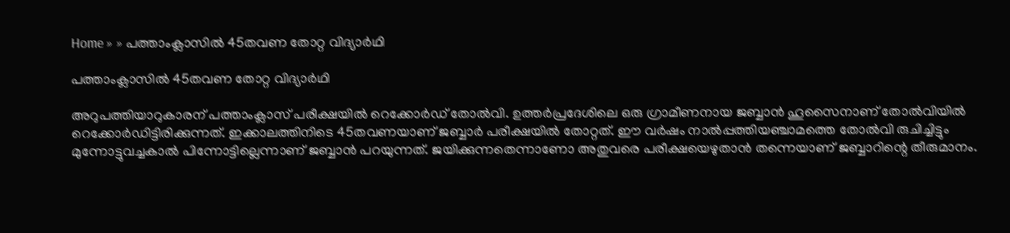Home » » പത്താംക്ലാസില്‍ 45തവണ തോറ്റ വിദ്യാര്‍ഥി

പത്താംക്ലാസില്‍ 45തവണ തോറ്റ വിദ്യാര്‍ഥി

അറുപത്തിയാറുകാരന് പത്താംക്ലാസ് പരീക്ഷയില്‍ റെക്കോര്‍ഡ് തോല്‍വി. ഉത്തര്‍പ്രദേശിലെ ഒരു ഗ്രാമീണനായ ജബ്ബാന്‍ ഹൂസൈനാണ് തോല്‍വിയില്‍ റെക്കോര്‍ഡിട്ടിരിക്കുന്നത്. ഇക്കാലത്തിനിടെ 45തവണയാണ് ജബ്ബാര്‍ പരീക്ഷയില്‍ തോറ്റത്. ഈ വര്‍ഷം നാല്‍പ്പത്തിയഞ്ചാമത്തെ തോല്‍വി രുചിച്ചിട്ടും മുന്നോട്ടുവച്ചകാല്‍ പിന്നോട്ടില്ലെന്നാണ് ജബ്ബാന്‍ പറയുന്നത്. ജയിക്കുന്നതെന്നാണോ അതുവരെ പരീക്ഷയെഴുതാന്‍ തന്നെയാണ് ജബ്ബാറിന്റെ തീരുമാനം.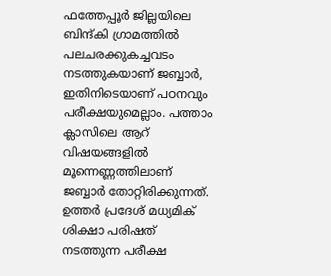ഫത്തേപ്പൂര്‍ ജില്ലയിലെ ബിന്ദ്കി ഗ്രാമത്തില്‍ പലചരക്കുകച്ചവടം നടത്തുകയാണ് ജബ്ബാര്‍, ഇതിനിടെയാണ് പഠനവും പരീക്ഷയുമെല്ലാം. പത്താം ക്ലാസിലെ ആറ് വിഷയങ്ങളില്‍ മൂന്നെണ്ണത്തിലാണ് ജബ്ബാര്‍ തോറ്റിരിക്കുന്നത്. ഉത്തര്‍ പ്രദേശ് മധ്യമിക് ശിക്ഷാ പരിഷത് നടത്തുന്ന പരീക്ഷ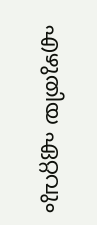എഴുതിയ ഏറ്റവും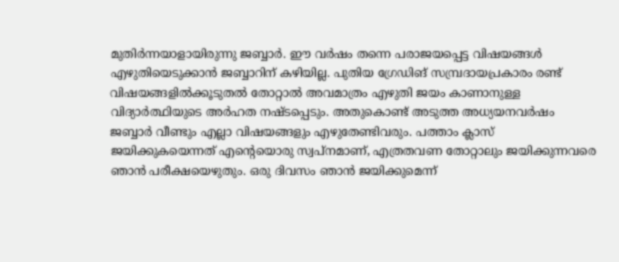മുതിര്‍ന്നയാളായിരുന്നു ജബ്ബാര്‍. ഈ വര്‍ഷം തന്നെ പരാജയപ്പെട്ട വിഷയങ്ങള്‍ എഴുതിയെടുക്കാന്‍ ജബ്ബാറിന് കഴിയില്ല. പുതിയ ഗ്രേഡിങ് സമ്പ്രദായപ്രകാരം രണ്ട് വിഷയങ്ങളില്‍ക്കൂടുതല്‍ തോറ്റാല്‍ അവമാത്രം എഴുതി ജയം കാണാനുള്ള വിദ്യാര്‍ത്ഥിയുടെ അര്‍ഹത നഷ്ടപ്പെടും. അതുകൊണ്ട് അടുത്ത അധ്യയനവര്‍ഷം ജബ്ബാര്‍ വീണ്ടും എല്ലാ വിഷയങ്ങളും എഴുതേണ്ടിവരും. പത്താം ക്ലാസ് ജയിക്കുകയെന്നത് എന്റെയൊരു സ്വപ്‌നമാണ്, എത്രതവണ തോറ്റാലും ജയിക്കുന്നവരെ ഞാന്‍ പരീക്ഷയെഴുതും. ഒരു ദിവസം ഞാന്‍ ജയിക്കുമെന്ന്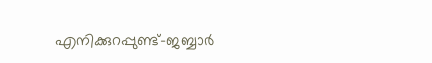എനിക്കുറപ്പുണ്ട്-ജബ്ബാര്‍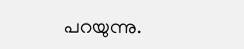പറയുന്നു.